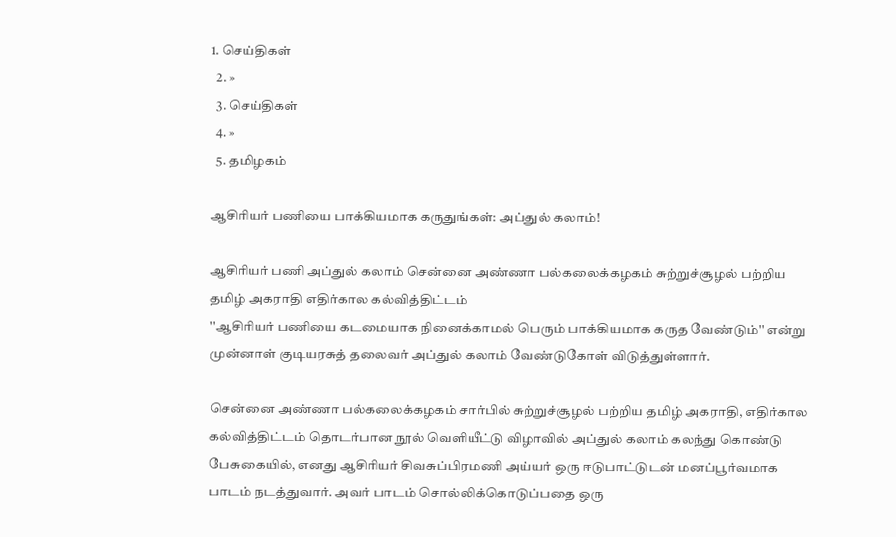1. செய்திகள்
  2. »
  3. செய்திகள்
  4. »
  5. த‌மிழக‌ம்

ஆசிரியர் பணியை பாக்கியமாக கருதுங்கள்: அப்துல் கலாம்!

ஆசிரியர் பணி அப்துல் கலாம் சென்னை அண்ணா பல்கலைக்கழகம் சுற்றுச்சூழல் பற்றிய தமிழ் அகராதி எதிர்கால கல்வித்திட்டம்
''ஆசிரியர் பணியை கடமையாக நினைக்காமல் பெரும் பாக்கியமாக கருத வேண்டும்'' என்று முன்னாள் குடியரசு‌த் தலைவ‌ர் அப்துல் கலாம் வே‌ண்டுகோ‌ள் ‌வி‌டு‌த்து‌ள்ளா‌ர்.

சென்னை அண்ணா பல்கலைக்கழகம் சார்பில் சுற்றுச்சூழல் பற்றிய தமிழ் அகராதி, எதிர்கால கல்வித்திட்டம் தொடர்பான நூல் வெளியீட்டு விழா‌வி‌ல் அ‌ப்து‌ல் கலா‌ம் கல‌ந்து கொ‌ண்டு பேசுகை‌யி‌ல், எனது ஆசிரியர் சிவசுப்பிரமணி அய்யர் ஒரு ஈடுபாட்டுடன் மனப்பூர்வமாக பாடம் நடத்துவார். அவர் பாடம் சொல்லிக்கொடுப்பதை ஒரு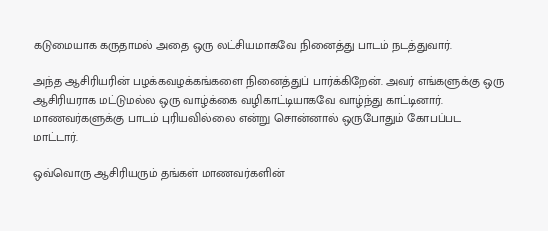கடுமையாக கருதாமல் அதை ஒரு லட்சியமாகவே நினைத்து பாடம் நடத்துவார்.

அந்த ஆசிரியரின் பழக்கவழக்கங்களை நினைத்துப் பார்க்கிறேன். அவர் எங்களுக்கு ஒரு ஆசிரியராக மட்டுமல்ல ஒரு வாழ்க்கை வழிகாட்டியாகவே வாழ்ந்து காட்டினார். மாணவர்களுக்கு பாடம் புரியவில்லை என்று சொன்னால் ஒருபோதும் கோபப்பட மாட்டார்.

ஒவ்வொரு ஆசிரியரும் தங்கள் மாணவர்களின்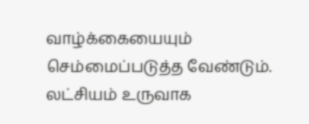வாழ்க்கையையும் செம்மைப்படுத்த வேண்டும். லட்சியம் உருவாக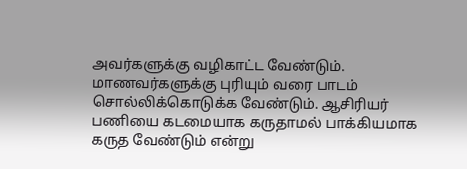அவர்களுக்கு வழிகாட்ட வேண்டும். மாணவர்களுக்கு புரியும் வரை பாடம் சொல்லிக்கொடுக்க வேண்டும். ஆசிரியர் பணியை கடமையாக கருதாமல் பாக்கியமாக கருத வேண்டும் எ‌ன்று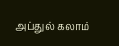அப்துல் கலாம்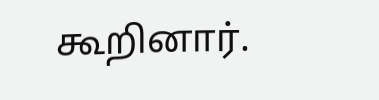கூறினார்.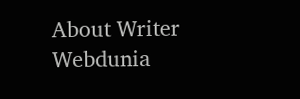About Writer
Webdunia